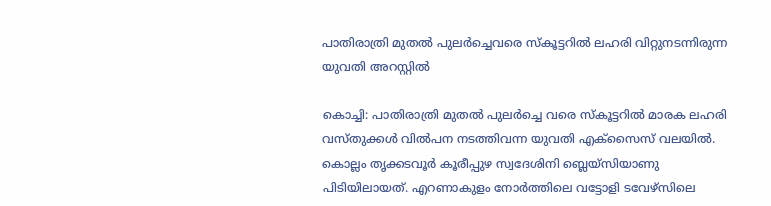പാതിരാത്രി മുതല്‍ പുലര്‍ച്ചെവരെ സ്‌കൂട്ടറില്‍ ലഹരി വിറ്റുനടന്നിരുന്ന യുവതി അറസ്റ്റില്‍

കൊച്ചി: പാതിരാത്രി മുതല്‍ പുലര്‍ച്ചെ വരെ സ്‌കൂട്ടറില്‍ മാരക ലഹരി വസ്തുക്കള്‍ വില്‍പന നടത്തിവന്ന യുവതി എക്‌സൈസ് വലയില്‍. കൊല്ലം തൃക്കടവൂര്‍ കൂരീപ്പുഴ സ്വദേശിനി ബ്ലെയ്‌സിയാണു പിടിയിലായത്. എറണാകുളം നോര്‍ത്തിലെ വട്ടോളി ടവേഴ്‌സിലെ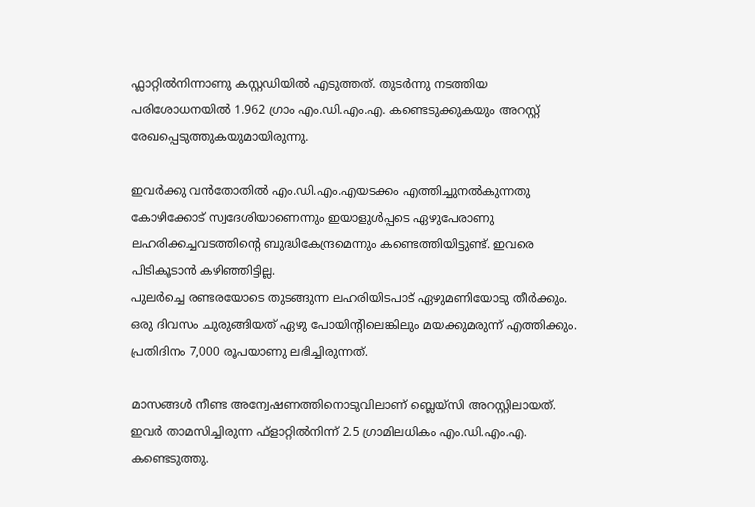ഫ്ലാറ്റില്‍നിന്നാണു കസ്റ്റഡിയില്‍ എടുത്തത്. തുടര്‍ന്നു നടത്തിയ പരിശോധനയില്‍ 1.962 ഗ്രാം എം.ഡി.എം.എ. കണ്ടെടുക്കുകയും അറസ്റ്റ് രേഖപ്പെടുത്തുകയുമായിരുന്നു.

ഇവര്‍ക്കു വന്‍തോതില്‍ എം.ഡി.എം.എയടക്കം എത്തിച്ചുനല്‍കുന്നതു കോഴിക്കോട് സ്വദേശിയാണെന്നും ഇയാളുള്‍പ്പടെ ഏഴുപേരാണു ലഹരിക്കച്ചവടത്തിന്റെ ബുദ്ധികേന്ദ്രമെന്നും കണ്ടെത്തിയിട്ടുണ്ട്. ഇവരെ പിടികൂടാന്‍ കഴിഞ്ഞിട്ടില്ല.
പുലര്‍ച്ചെ രണ്ടരയോടെ തുടങ്ങുന്ന ലഹരിയിടപാട് ഏഴുമണിയോടു തീര്‍ക്കും. ഒരു ദിവസം ചുരുങ്ങിയത് ഏഴു പോയിന്റിലെങ്കിലും മയക്കുമരുന്ന് എത്തിക്കും. പ്രതിദിനം 7,000 രൂപയാണു ലഭിച്ചിരുന്നത്.

മാസങ്ങള്‍ നീണ്ട അന്വേഷണത്തിനൊടുവിലാണ് ബ്ലെയ്‌സി അറസ്റ്റിലായത്. ഇവര്‍ താമസിച്ചിരുന്ന ഫ്ളാറ്റില്‍നിന്ന് 2.5 ഗ്രാമിലധികം എം.ഡി.എം.എ. കണ്ടെടുത്തു.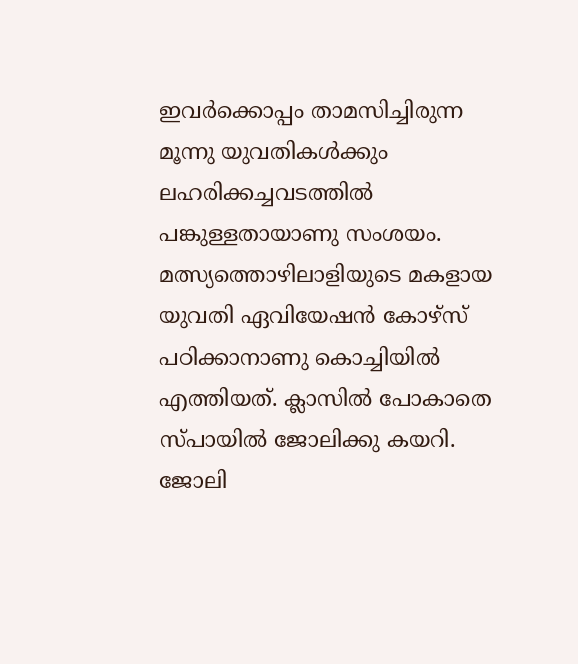ഇവര്‍ക്കൊപ്പം താമസിച്ചിരുന്ന മൂന്നു യുവതികള്‍ക്കും ലഹരിക്കച്ചവടത്തില്‍ പങ്കുള്ളതായാണു സംശയം. മത്സ്യത്തൊഴിലാളിയുടെ മകളായ യുവതി ഏവിയേഷന്‍ കോഴ്‌സ് പഠിക്കാനാണു കൊച്ചിയില്‍ എത്തിയത്. ക്ലാസില്‍ പോകാതെ സ്പായില്‍ ജോലിക്കു കയറി. ജോലി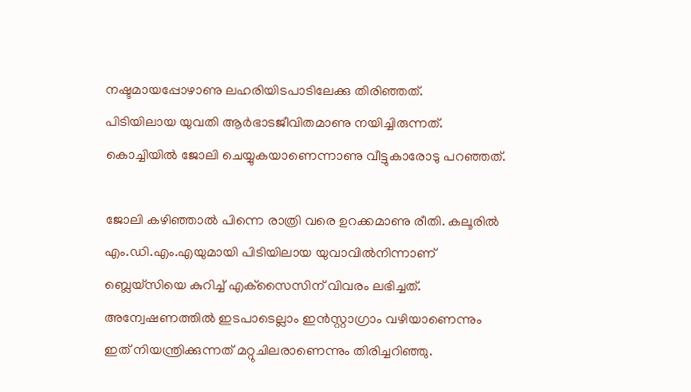നഷ്ടമായപ്പോഴാണു ലഹരിയിടപാടിലേക്കു തിരിഞ്ഞത്.
പിടിയിലായ യുവതി ആര്‍ഭാടജീവിതമാണു നയിച്ചിരുന്നത്. കൊച്ചിയില്‍ ജോലി ചെയ്യുകയാണെന്നാണു വീട്ടുകാരോടു പറഞ്ഞത്.

ജോലി കഴിഞ്ഞാല്‍ പിന്നെ രാത്രി വരെ ഉറക്കമാണു രീതി. കലൂരില്‍ എം.ഡി.എം.എയുമായി പിടിയിലായ യുവാവില്‍നിന്നാണ് ബ്ലെയ്‌സിയെ കുറിച്ച് എക്‌സൈസിന് വിവരം ലഭിച്ചത്. അന്വേഷണത്തില്‍ ഇടപാടെല്ലാം ഇന്‍സ്റ്റാഗ്രാം വഴിയാണെന്നും ഇത് നിയന്ത്രിക്കുന്നത് മറ്റുചിലരാണെന്നും തിരിച്ചറിഞ്ഞു.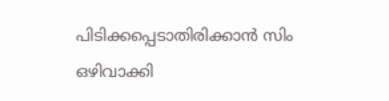പിടിക്കപ്പെടാതിരിക്കാന്‍ സിം ഒഴിവാക്കി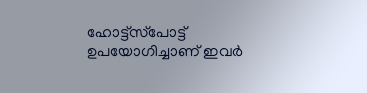ഹോട്ട്‌സ്‌പോട്ട് ഉപയോഗിച്ചാണ് ഇവര്‍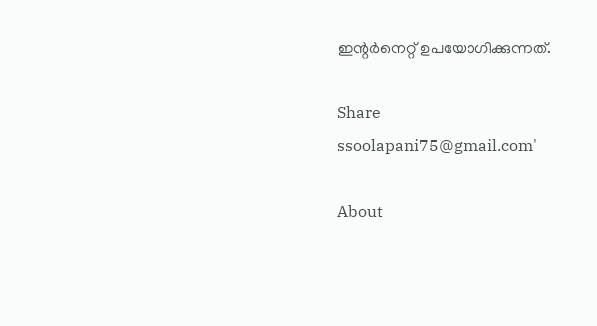ഇന്റര്‍നെറ്റ് ഉപയോഗിക്കുന്നത്.

Share
ssoolapani75@gmail.com'

About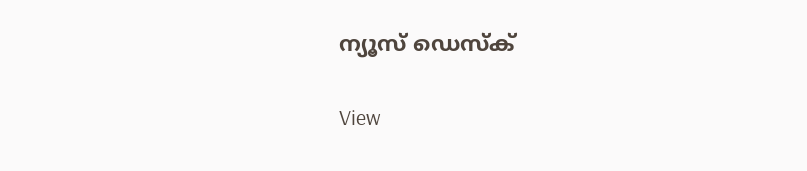ന്യൂസ് ഡെസ്ക്

View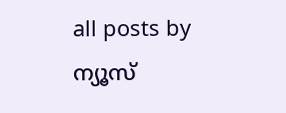all posts by ന്യൂസ്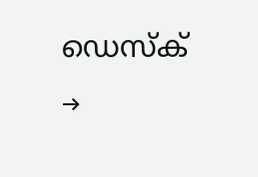ഡെസ്ക് →